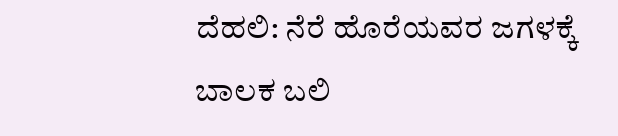ದೆಹಲಿ: ನೆರೆ ಹೊರೆಯವರ ಜಗಳಕ್ಕೆ ಬಾಲಕ ಬಲಿ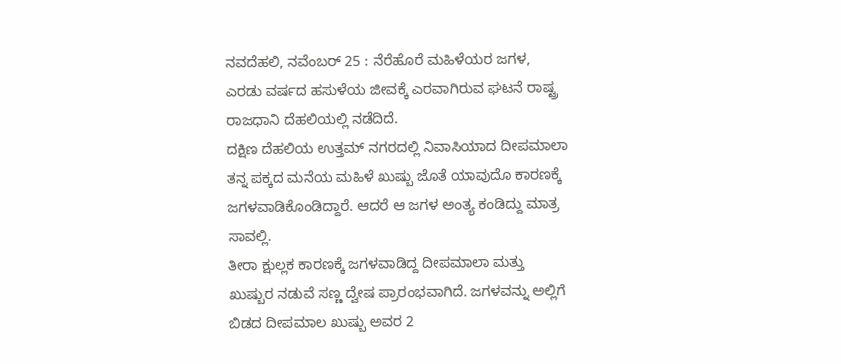ನವದೆಹಲಿ, ನವೆಂಬರ್ 25 : ನೆರೆಹೊರೆ ಮಹಿಳೆಯರ ಜಗಳ, ಎರಡು ವರ್ಷದ ಹಸುಳೆಯ ಜೀವಕ್ಕೆ ಎರವಾಗಿರುವ ಘಟನೆ ರಾಷ್ಟ್ರ ರಾಜಧಾನಿ ದೆಹಲಿಯಲ್ಲಿ ನಡೆದಿದೆ.
ದಕ್ಷಿಣ ದೆಹಲಿಯ ಉತ್ತಮ್ ನಗರದಲ್ಲಿ ನಿವಾಸಿಯಾದ ದೀಪಮಾಲಾ ತನ್ನ ಪಕ್ಕದ ಮನೆಯ ಮಹಿಳೆ ಖುಷ್ಬು ಜೊತೆ ಯಾವುದೊ ಕಾರಣಕ್ಕೆ ಜಗಳವಾಡಿಕೊಂಡಿದ್ದಾರೆ. ಆದರೆ ಆ ಜಗಳ ಅಂತ್ಯ ಕಂಡಿದ್ದು ಮಾತ್ರ ಸಾವಲ್ಲಿ.
ತೀರಾ ಕ್ಷುಲ್ಲಕ ಕಾರಣಕ್ಕೆ ಜಗಳವಾಡಿದ್ದ ದೀಪಮಾಲಾ ಮತ್ತು ಖುಷ್ಬುರ ನಡುವೆ ಸಣ್ಣ ದ್ವೇಷ ಪ್ರಾರಂಭವಾಗಿದೆ. ಜಗಳವನ್ನು ಅಲ್ಲಿಗೆ ಬಿಡದ ದೀಪಮಾಲ ಖುಷ್ಬು ಅವರ 2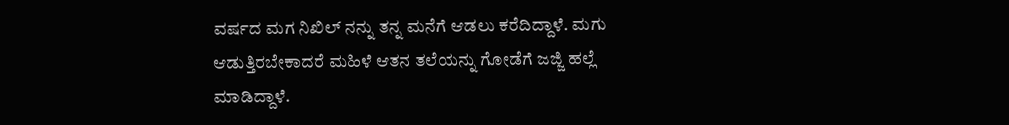ವರ್ಷದ ಮಗ ನಿಖಿಲ್ ನನ್ನು ತನ್ನ ಮನೆಗೆ ಆಡಲು ಕರೆದಿದ್ದಾಳೆ. ಮಗು ಆಡುತ್ತಿರಬೇಕಾದರೆ ಮಹಿಳೆ ಆತನ ತಲೆಯನ್ನು ಗೋಡೆಗೆ ಜಜ್ಜಿ ಹಲ್ಲೆ ಮಾಡಿದ್ದಾಳೆ.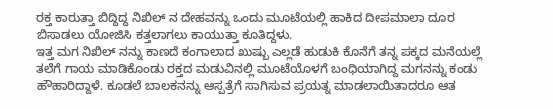ರಕ್ತ ಕಾರುತ್ತಾ ಬಿದ್ದಿದ್ದ ನಿಖಿಲ್ ನ ದೇಹವನ್ನು ಒಂದು ಮೂಟೆಯಲ್ಲಿ ಹಾಕಿದ ದೀಪಮಾಲಾ ದೂರ ಬಿಸಾಡಲು ಯೋಜಿಸಿ ಕತ್ತಲಾಗಲು ಕಾಯುತ್ತಾ ಕೂತಿದ್ದಳು.
ಇತ್ತ ಮಗ ನಿಖಿಲ್ ನನ್ನು ಕಾಣದೆ ಕಂಗಾಲಾದ ಖುಷ್ಬು ಎಲ್ಲಡೆ ಹುಡುಕಿ ಕೊನೆಗೆ ತನ್ನ ಪಕ್ಕದ ಮನೆಯಲ್ಲೆ ತಲೆಗೆ ಗಾಯ ಮಾಡಿಕೊಂಡು ರಕ್ತದ ಮಡುವಿನಲ್ಲಿ ಮೂಟೆಯೊಳಗೆ ಬಂಧಿಯಾಗಿದ್ದ ಮಗನನ್ನು ಕಂಡು ಹೌಹಾರಿದ್ದಾಳೆ. ಕೂಡಲೆ ಬಾಲಕನನ್ನು ಆಸ್ಪತ್ರೆಗೆ ಸಾಗಿಸುವ ಪ್ರಯತ್ನ ಮಾಡಲಾಯಿತಾದರೂ ಆತ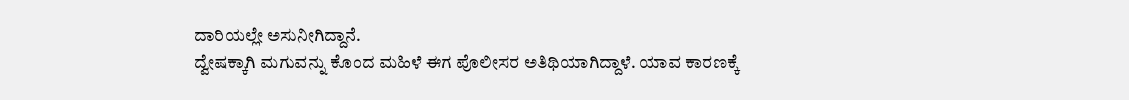ದಾರಿಯಲ್ಲೇ ಅಸುನೀಗಿದ್ದಾನೆ.
ದ್ವೇಷಕ್ಕಾಗಿ ಮಗುವನ್ನು ಕೊಂದ ಮಹಿಳೆ ಈಗ ಪೊಲೀಸರ ಅತಿಥಿಯಾಗಿದ್ದಾಳೆ. ಯಾವ ಕಾರಣಕ್ಕೆ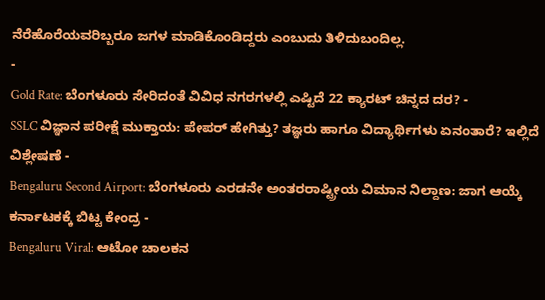ನೆರೆಹೊರೆಯವರಿಬ್ಬರೂ ಜಗಳ ಮಾಡಿಕೊಂಡಿದ್ದರು ಎಂಬುದು ತಿಳಿದುಬಂದಿಲ್ಲ.
-
Gold Rate: ಬೆಂಗಳೂರು ಸೇರಿದಂತೆ ವಿವಿಧ ನಗರಗಳಲ್ಲಿ ಎಷ್ಟಿದೆ 22 ಕ್ಯಾರಟ್ ಚಿನ್ನದ ದರ? -
SSLC ವಿಜ್ಞಾನ ಪರೀಕ್ಷೆ ಮುಕ್ತಾಯ: ಪೇಪರ್ ಹೇಗಿತ್ತು? ತಜ್ಞರು ಹಾಗೂ ವಿದ್ಯಾರ್ಥಿಗಳು ಏನಂತಾರೆ? ಇಲ್ಲಿದೆ ವಿಶ್ಲೇಷಣೆ -
Bengaluru Second Airport: ಬೆಂಗಳೂರು ಎರಡನೇ ಅಂತರರಾಷ್ಟ್ರೀಯ ವಿಮಾನ ನಿಲ್ದಾಣ: ಜಾಗ ಆಯ್ಕೆ ಕರ್ನಾಟಕಕ್ಕೆ ಬಿಟ್ಟ ಕೇಂದ್ರ -
Bengaluru Viral: ಆಟೋ ಚಾಲಕನ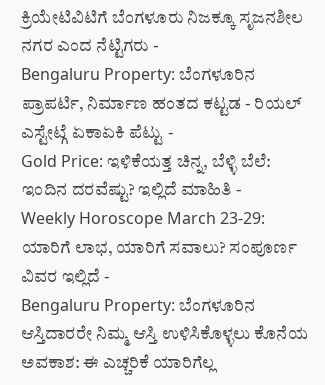ಕ್ರಿಯೇಟಿವಿಟಿಗೆ ಬೆಂಗಳೂರು ನಿಜಕ್ಕೂ ಸೃಜನಶೀಲ ನಗರ ಎಂದ ನೆಟ್ಟಿಗರು -
Bengaluru Property: ಬೆಂಗಳೂರಿನ ಪ್ರಾಪರ್ಟಿ, ನಿರ್ಮಾಣ ಹಂತದ ಕಟ್ಟಡ - ರಿಯಲ್ ಎಸ್ಟೇಟ್ಗೆ ಏಕಾಏಕಿ ಪೆಟ್ಟು -
Gold Price: ಇಳಿಕೆಯತ್ತ ಚಿನ್ನ, ಬೆಳ್ಳಿ ಬೆಲೆ: ಇಂದಿನ ದರವೆಷ್ಟು? ಇಲ್ಲಿದೆ ಮಾಹಿತಿ -
Weekly Horoscope March 23-29: ಯಾರಿಗೆ ಲಾಭ, ಯಾರಿಗೆ ಸವಾಲು? ಸಂಪೂರ್ಣ ವಿವರ ಇಲ್ಲಿದೆ -
Bengaluru Property: ಬೆಂಗಳೂರಿನ ಆಸ್ತಿದಾರರೇ ನಿಮ್ಮ ಆಸ್ತಿ ಉಳಿಸಿಕೊಳ್ಳಲು ಕೊನೆಯ ಅವಕಾಶ: ಈ ಎಚ್ಚರಿಕೆ ಯಾರಿಗೆಲ್ಲ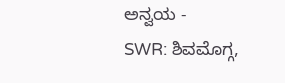ಅನ್ವಯ -
SWR: ಶಿವಮೊಗ್ಗ,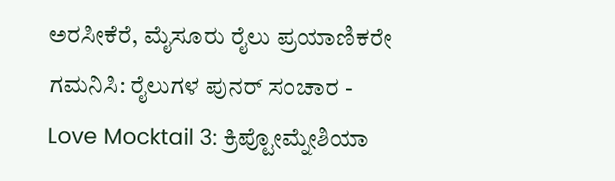ಅರಸೀಕೆರೆ, ಮೈಸೂರು ರೈಲು ಪ್ರಯಾಣಿಕರೇ ಗಮನಿಸಿ: ರೈಲುಗಳ ಪುನರ್ ಸಂಚಾರ -
Love Mocktail 3: ಕ್ರಿಪ್ಟೋಮ್ನೇಶಿಯಾ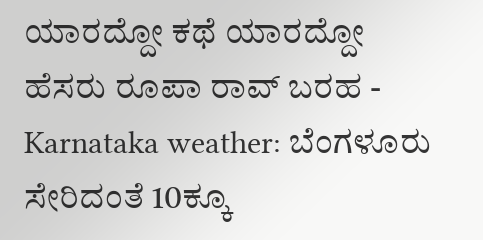ಯಾರದ್ದೋ ಕಥೆ ಯಾರದ್ದೋ ಹೆಸರು ರೂಪಾ ರಾವ್ ಬರಹ -
Karnataka weather: ಬೆಂಗಳೂರು ಸೇರಿದಂತೆ 10ಕ್ಕೂ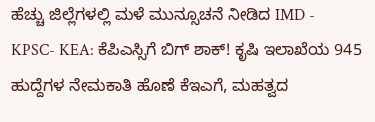ಹೆಚ್ಚು ಜಿಲ್ಲೆಗಳಲ್ಲಿ ಮಳೆ ಮುನ್ಸೂಚನೆ ನೀಡಿದ IMD -
KPSC- KEA: ಕೆಪಿಎಸ್ಸಿಗೆ ಬಿಗ್ ಶಾಕ್! ಕೃಷಿ ಇಲಾಖೆಯ 945 ಹುದ್ದೆಗಳ ನೇಮಕಾತಿ ಹೊಣೆ ಕೆಇಎಗೆ, ಮಹತ್ವದ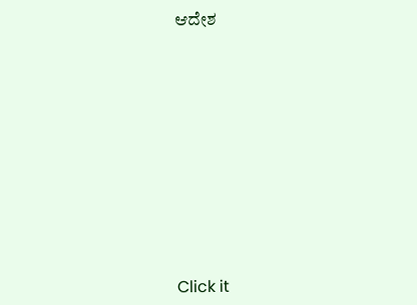ಆದೇಶ












Click it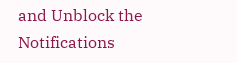and Unblock the Notifications